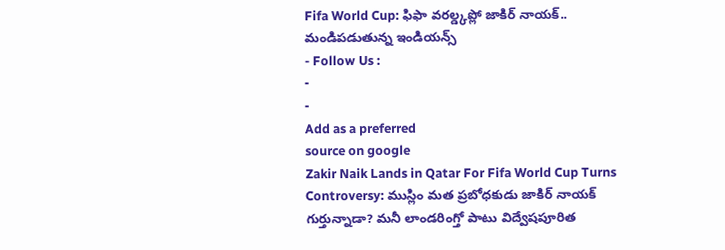Fifa World Cup: ఫిఫా వరల్డ్కప్లో జాకిర్ నాయక్.. మండిపడుతున్న ఇండియన్స్
- Follow Us :
-
-
Add as a preferred
source on google
Zakir Naik Lands in Qatar For Fifa World Cup Turns Controversy: ముస్లిం మత ప్రబోధకుడు జాకిర్ నాయక్ గుర్తున్నాడా? మనీ లాండరింగ్తో పాటు విద్వేషపూరిత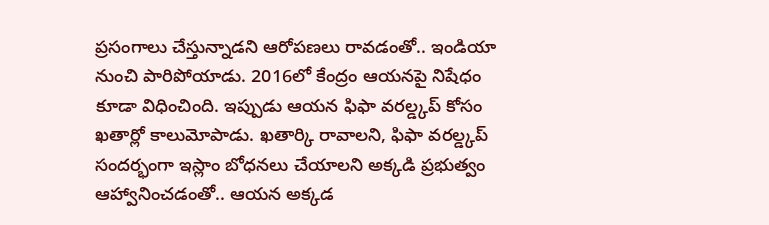ప్రసంగాలు చేస్తున్నాడని ఆరోపణలు రావడంతో.. ఇండియా నుంచి పారిపోయాడు. 2016లో కేంద్రం ఆయనపై నిషేధం కూడా విధించింది. ఇప్పుడు ఆయన ఫిఫా వరల్డ్కప్ కోసం ఖతార్లో కాలుమోపాడు. ఖతార్కి రావాలని, ఫిఫా వరల్డ్కప్ సందర్భంగా ఇస్లాం బోధనలు చేయాలని అక్కడి ప్రభుత్వం ఆహ్వానించడంతో.. ఆయన అక్కడ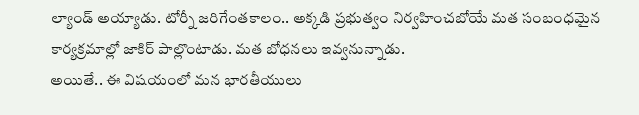ల్యాండ్ అయ్యాడు. టోర్నీ జరిగేంతకాలం.. అక్కడి ప్రభుత్వం నిర్వహించబోయే మత సంబంధమైన కార్యక్రమాల్లో జాకిర్ పాల్లొంటాడు. మత బోధనలు ఇవ్వనున్నాడు.
అయితే.. ఈ విషయంలో మన భారతీయులు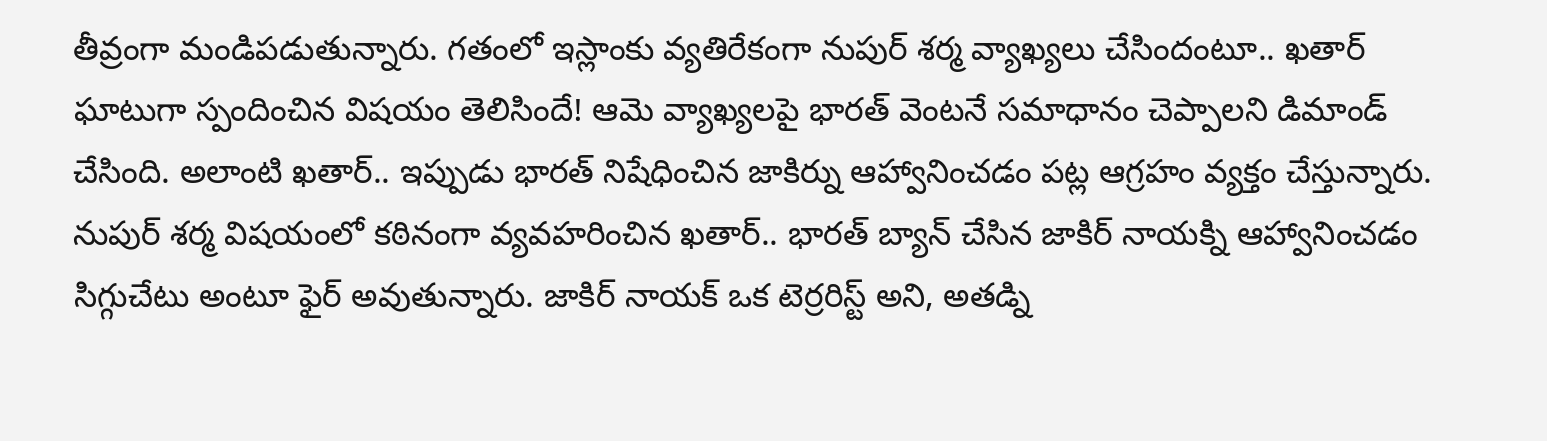తీవ్రంగా మండిపడుతున్నారు. గతంలో ఇస్లాంకు వ్యతిరేకంగా నుపుర్ శర్మ వ్యాఖ్యలు చేసిందంటూ.. ఖతార్ ఘాటుగా స్పందించిన విషయం తెలిసిందే! ఆమె వ్యాఖ్యలపై భారత్ వెంటనే సమాధానం చెప్పాలని డిమాండ్ చేసింది. అలాంటి ఖతార్.. ఇప్పుడు భారత్ నిషేధించిన జాకిర్ను ఆహ్వానించడం పట్ల ఆగ్రహం వ్యక్తం చేస్తున్నారు. నుపుర్ శర్మ విషయంలో కఠినంగా వ్యవహరించిన ఖతార్.. భారత్ బ్యాన్ చేసిన జాకిర్ నాయక్ని ఆహ్వానించడం సిగ్గుచేటు అంటూ ఫైర్ అవుతున్నారు. జాకిర్ నాయక్ ఒక టెర్రరిస్ట్ అని, అతడ్ని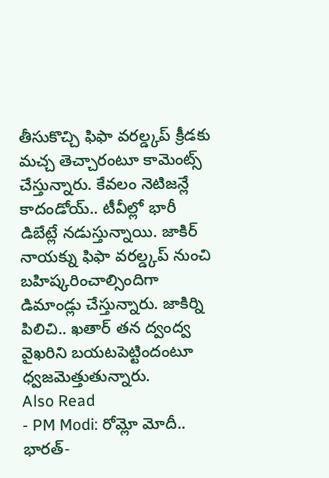తీసుకొచ్చి ఫిఫా వరల్డ్కప్ క్రీడకు మచ్చ తెచ్చారంటూ కామెంట్స్ చేస్తున్నారు. కేవలం నెటిజన్లే కాదండోయ్.. టీవీల్లో భారీ డిబేట్లే నడుస్తున్నాయి. జాకిర్ నాయక్ను ఫిఫా వరల్డ్కప్ నుంచి బహిష్కరించాల్సిందిగా డిమాండ్లు చేస్తున్నారు. జాకిర్ని పిలిచి.. ఖతార్ తన ద్వంద్వ వైఖరిని బయటపెట్టిందంటూ ధ్వజమెత్తుతున్నారు.
Also Read
- PM Modi: రోమ్లో మోదీ.. భారత్-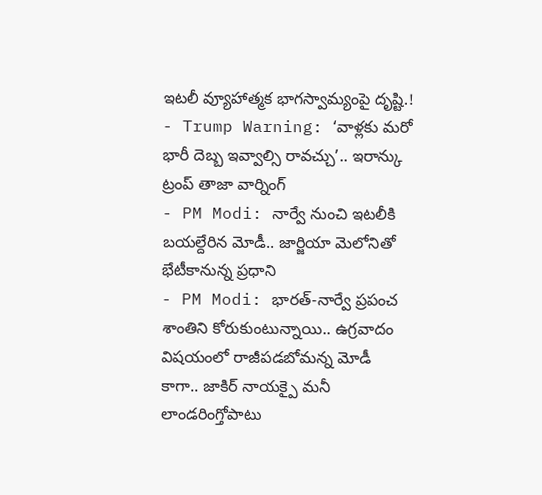ఇటలీ వ్యూహాత్మక భాగస్వామ్యంపై దృష్టి.!
- Trump Warning: ‘వాళ్లకు మరో భారీ దెబ్బ ఇవ్వాల్సి రావచ్చు’.. ఇరాన్కు ట్రంప్ తాజా వార్నింగ్
- PM Modi: నార్వే నుంచి ఇటలీకి బయల్దేరిన మోడీ.. జార్జియా మెలోనితో భేటీకానున్న ప్రధాని
- PM Modi: భారత్-నార్వే ప్రపంచ శాంతిని కోరుకుంటున్నాయి.. ఉగ్రవాదం విషయంలో రాజీపడబోమన్న మోడీ
కాగా.. జాకిర్ నాయక్పై మనీ లాండరింగ్తోపాటు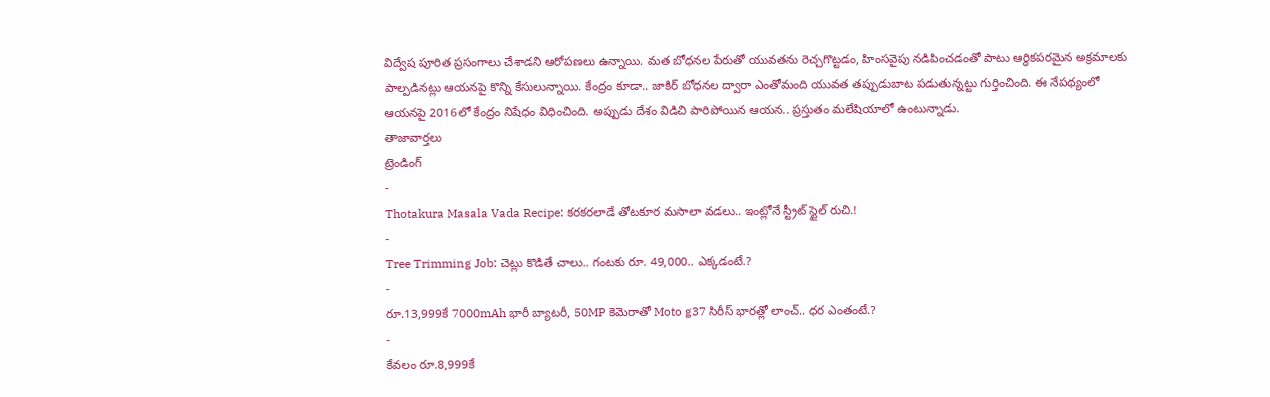విద్వేష పూరిత ప్రసంగాలు చేశాడని ఆరోపణలు ఉన్నాయి. మత బోధనల పేరుతో యువతను రెచ్చగొట్టడం, హింసవైపు నడిపించడంతో పాటు ఆర్థికపరమైన అక్రమాలకు పాల్పడినట్లు ఆయనపై కొన్ని కేసులున్నాయి. కేంద్రం కూడా.. జాకిర్ బోధనల ద్వారా ఎంతోమంది యువత తప్పుడుబాట పడుతున్నట్టు గుర్తించింది. ఈ నేపథ్యంలో ఆయనపై 2016లో కేంద్రం నిషేధం విధించింది. అప్పుడు దేశం విడిచి పారిపోయిన ఆయన.. ప్రస్తుతం మలేషియాలో ఉంటున్నాడు.
తాజావార్తలు
ట్రెండింగ్
-
Thotakura Masala Vada Recipe: కరకరలాడే తోటకూర మసాలా వడలు.. ఇంట్లోనే స్ట్రీట్ స్టైల్ రుచి.!
-
Tree Trimming Job: చెట్లు కొడితే చాలు.. గంటకు రూ. 49,000.. ఎక్కడంటే.?
-
రూ.13,999కే 7000mAh భారీ బ్యాటరీ, 50MP కెమెరాతో Moto g37 సిరీస్ భారత్లో లాంచ్.. ధర ఎంతంటే.?
-
కేవలం రూ.8,999కే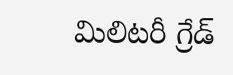మిలిటరీ గ్రేడ్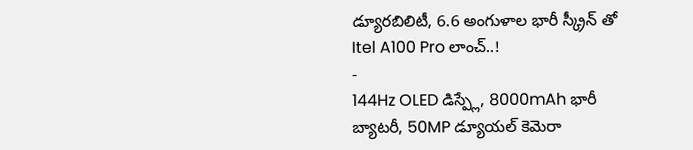డ్యూరబిలిటీ, 6.6 అంగుళాల భారీ స్క్రీన్ తో Itel A100 Pro లాంచ్..!
-
144Hz OLED డిస్ప్లే, 8000mAh భారీ బ్యాటరీ, 50MP డ్యూయల్ కెమెరా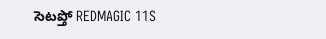సెటప్తో REDMAGIC 11S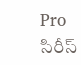Pro సిరీస్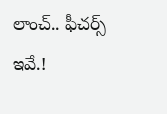లాంచ్.. ఫీచర్స్ ఇవే.!